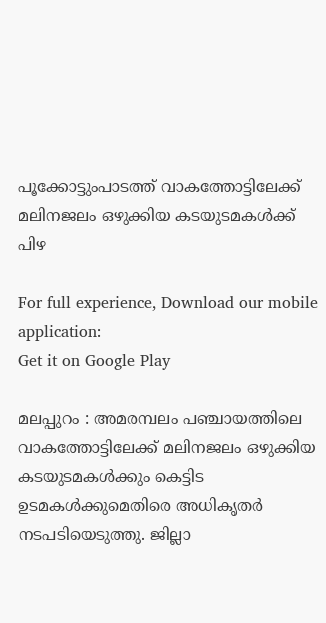പൂക്കോട്ടുംപാടത്ത് വാകത്തോട്ടിലേക്ക് മലിനജലം ഒഴുക്കിയ കടയുടമകൾക്ക് പിഴ

For full experience, Download our mobile application:
Get it on Google Play

മലപ്പുറം : അമരമ്പലം പഞ്ചായത്തിലെ വാകത്തോട്ടിലേക്ക് മലിനജലം ഒഴുക്കിയ കടയുടമകള്‍ക്കും കെട്ടിട ഉടമകള്‍ക്കുമെതിരെ അധികൃതര്‍ നടപടിയെടുത്തു. ജില്ലാ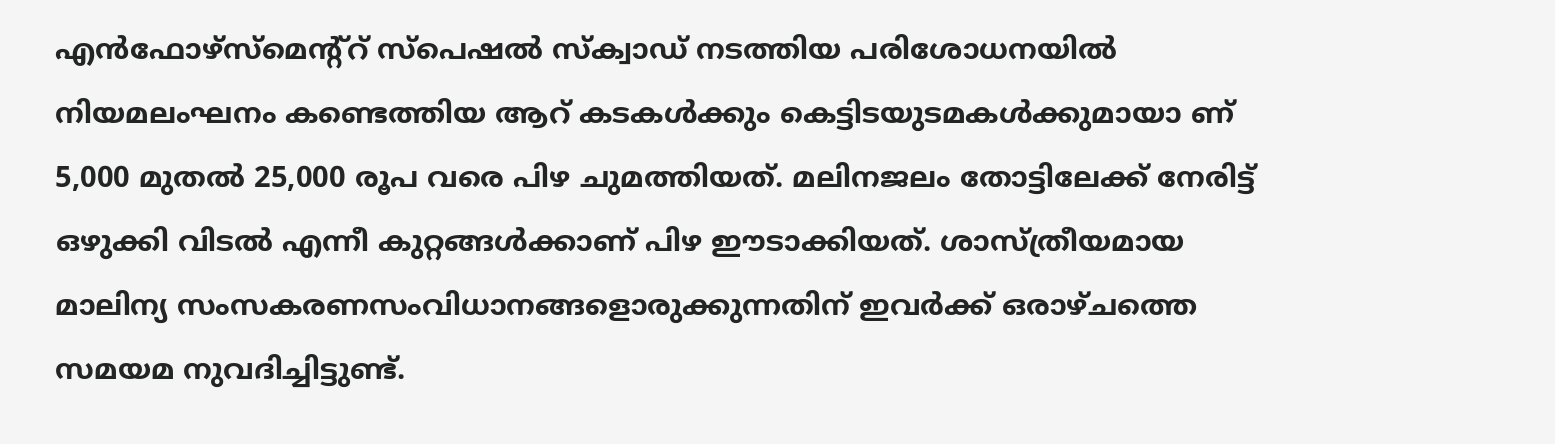എന്‍ഫോഴ്സ്‌മെന്റ്‌റ് സ്‌പെഷല്‍ സ്‌ക്വാഡ് നടത്തിയ പരിശോധനയില്‍ നിയമലംഘനം കണ്ടെത്തിയ ആറ് കടകള്‍ക്കും കെട്ടിടയുടമകള്‍ക്കുമായാ ണ് 5,000 മുതല്‍ 25,000 രൂപ വരെ പിഴ ചുമത്തിയത്. മലിനജലം തോട്ടിലേക്ക് നേരിട്ട് ഒഴുക്കി വിടല്‍ എന്നീ കുറ്റങ്ങള്‍ക്കാണ് പിഴ ഈടാക്കിയത്. ശാസ്ത്രീയമായ മാലിന്യ സംസകരണസംവിധാനങ്ങളൊരുക്കുന്നതിന് ഇവര്‍ക്ക് ഒരാഴ്ചത്തെ സമയമ നുവദിച്ചിട്ടുണ്ട്.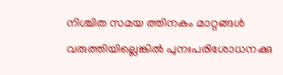നിശ്ചിത സമയ ത്തിനകം മാറ്റങ്ങള്‍ വരുത്തിയില്ലെങ്കില്‍ പുനഃപരിശോധനക്കു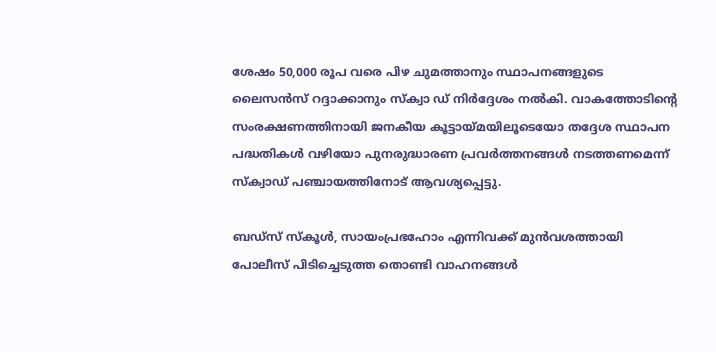ശേഷം 50,000 രൂപ വരെ പിഴ ചുമത്താനും സ്ഥാപനങ്ങളുടെ ലൈസന്‍സ് റദ്ദാക്കാനും സ്‌ക്വാ ഡ് നിര്‍ദ്ദേശം നല്‍കി. വാകത്തോടിന്റെ സംരക്ഷണത്തിനായി ജനകീയ കൂട്ടായ്മയിലൂടെയോ തദ്ദേശ സ്ഥാപന പദ്ധതികള്‍ വഴിയോ പുനരുദ്ധാരണ പ്രവര്‍ത്തനങ്ങള്‍ നടത്തണമെന്ന് സ്‌ക്വാഡ് പഞ്ചായത്തിനോട് ആവശ്യപ്പെട്ടു.

ബഡ്സ് സ്‌കൂള്‍, സായംപ്രഭഹോം എന്നിവക്ക് മുന്‍വശത്തായി പോലീസ് പിടിച്ചെടുത്ത തൊണ്ടി വാഹനങ്ങള്‍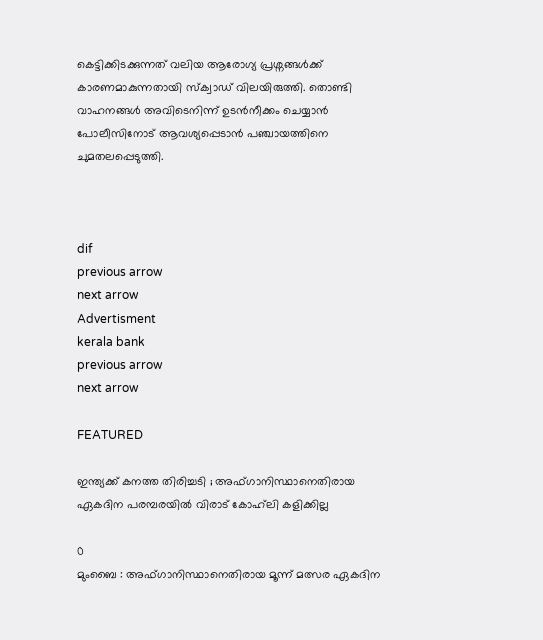കെട്ടിക്കിടക്കുന്നത് വലിയ ആരോഗ്യ പ്രശ്നങ്ങള്‍ക്ക് കാരണമാകുന്നതായി സ്‌ക്വാഡ് വിലയിരുത്തി. തൊണ്ടി വാഹനങ്ങള്‍ അവിടെനിന്ന് ഉടന്‍നീക്കം ചെയ്യാന്‍ പോലീസിനോട് ആവശ്യപ്പെടാന്‍ പഞ്ചായത്തിനെ ചുമതലപ്പെടുത്തി.



dif
previous arrow
next arrow
Advertisment
kerala bank
previous arrow
next arrow

FEATURED

ഇന്ത്യക്ക് കനത്ത തിരിച്ചടി ; അഫ്ഗാനിസ്ഥാനെതിരായ ഏകദിന പരമ്പരയിൽ വിരാട് കോഹ്‌ലി കളിക്കില്ല

0
മുംബൈ : അഫ്ഗാനിസ്ഥാനെതിരായ മൂന്ന് മത്സര ഏകദിന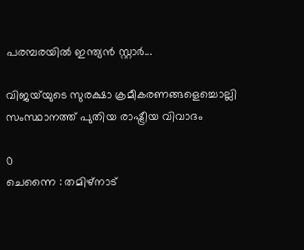പരമ്പരയിൽ ഇന്ത്യൻ സ്റ്റാർ...

വിജയ്‌യുടെ സുരക്ഷാ ക്രമീകരണങ്ങളെച്ചൊല്ലി സംസ്ഥാനത്ത് പുതിയ രാഷ്ട്രീയ വിവാദം

0
ചെന്നൈ : തമിഴ്‌നാട്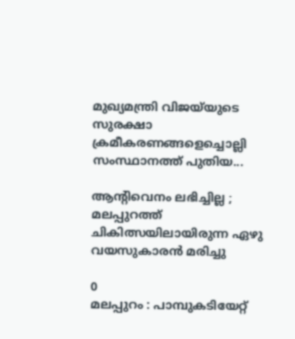മുഖ്യമന്ത്രി വിജയ്‌യുടെ സുരക്ഷാ ക്രമീകരണങ്ങളെച്ചൊല്ലി സംസ്ഥാനത്ത് പുതിയ...

ആന്റിവെനം ലഭിച്ചില്ല ; മലപ്പുറത്ത് ചികിത്സയിലായിരുന്ന ഏഴു വയസുകാരൻ മരിച്ചു

0
മലപ്പുറം : പാമ്പുകടിയേറ്റ്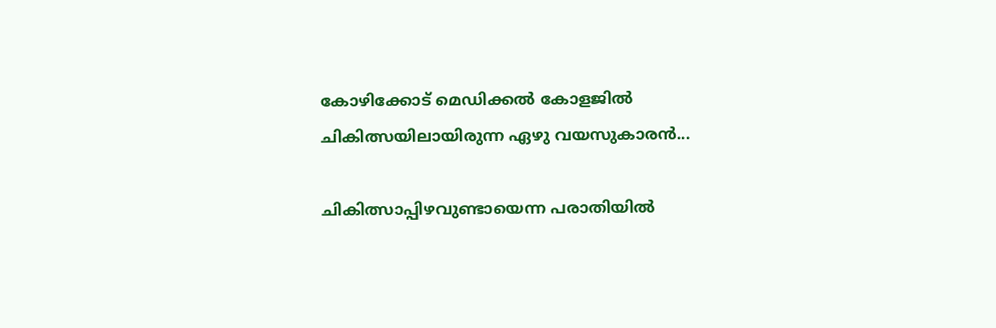കോഴിക്കോട് മെഡിക്കൽ കോളജിൽ ചികിത്സയിലായിരുന്ന ഏഴു വയസുകാരൻ...

ചികിത്സാപ്പിഴവുണ്ടായെന്ന പരാതിയിൽ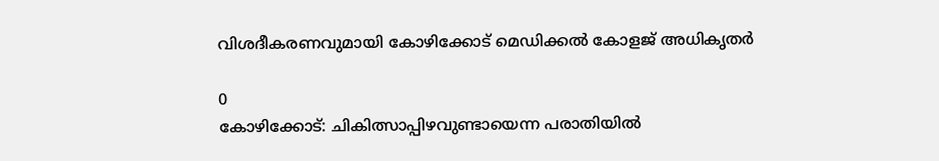വിശദീകരണവുമായി കോഴിക്കോട് മെഡിക്കൽ കോളജ് അധികൃതർ

0
കോഴിക്കോട്: ചികിത്സാപ്പിഴവുണ്ടായെന്ന പരാതിയിൽ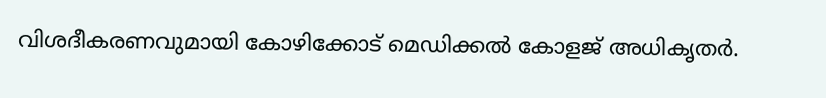വിശദീകരണവുമായി കോഴിക്കോട് മെഡിക്കൽ കോളജ് അധികൃതർ.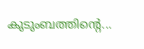കുടുംബത്തിന്റെ...